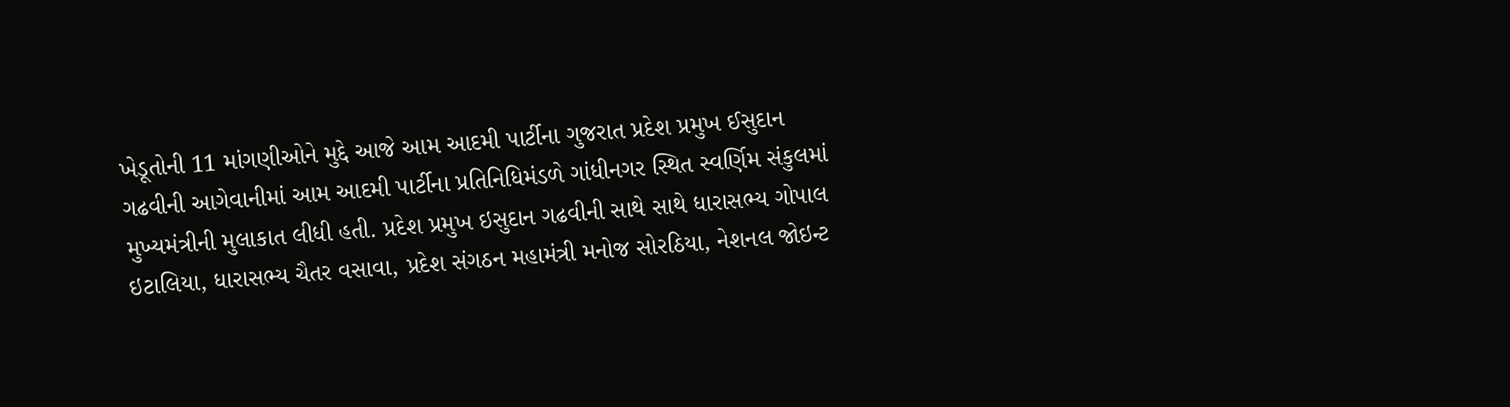ખેડૂતોની 11 માંગણીઓને મુદ્દે આજે આમ આદમી પાર્ટીના ગુજરાત પ્રદેશ પ્રમુખ ઈસુદાન ગઢવીની આગેવાનીમાં આમ આદમી પાર્ટીના પ્રતિનિધિમંડળે ગાંધીનગર સ્થિત સ્વર્ણિમ સંકુલમાં મુખ્યમંત્રીની મુલાકાત લીધી હતી. પ્રદેશ પ્રમુખ ઇસુદાન ગઢવીની સાથે સાથે ધારાસભ્ય ગોપાલ ઇટાલિયા, ધારાસભ્ય ચૈતર વસાવા, પ્રદેશ સંગઠન મહામંત્રી મનોજ સોરઠિયા, નેશનલ જોઇન્ટ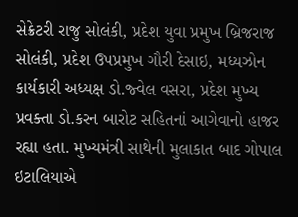સેક્રેટરી રાજુ સોલંકી, પ્રદેશ યુવા પ્રમુખ બ્રિજરાજ સોલંકી, પ્રદેશ ઉપપ્રમુખ ગૌરી દેસાઇ, મધ્યઝોન કાર્યકારી અધ્યક્ષ ડો.જ્વેલ વસરા, પ્રદેશ મુખ્ય પ્રવક્તા ડો.કરન બારોટ સહિતનાં આગેવાનો હાજર રહ્યા હતા. મુખ્યમંત્રી સાથેની મુલાકાત બાદ ગોપાલ ઇટાલિયાએ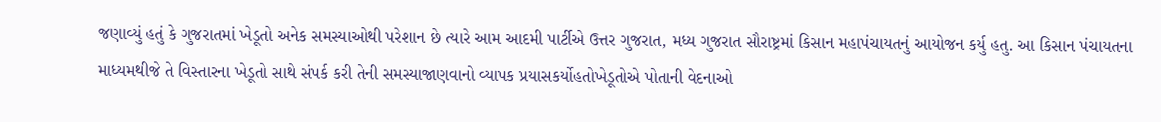જણાવ્યું હતું કે ગુજરાતમાં ખેડૂતો અનેક સમસ્યાઓથી પરેશાન છે ત્યારે આમ આદમી પાર્ટીએ ઉત્તર ગુજરાત, મધ્ય ગુજરાત સૌરાષ્ટ્રમાં કિસાન મહાપંચાયતનું આયોજન કર્યુ હતુ. આ કિસાન પંચાયતના માધ્યમથીજે તે વિસ્તારના ખેડૂતો સાથે સંપર્ક કરી તેની સમસ્યાજાણવાનો વ્યાપક પ્રયાસકર્યોહતોખેડૂતોએ પોતાની વેદનાઓ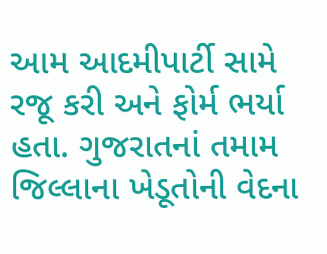આમ આદમીપાર્ટી સામે રજૂ કરી અને ફોર્મ ભર્યા હતા. ગુજરાતનાં તમામ જિલ્લાના ખેડૂતોની વેદના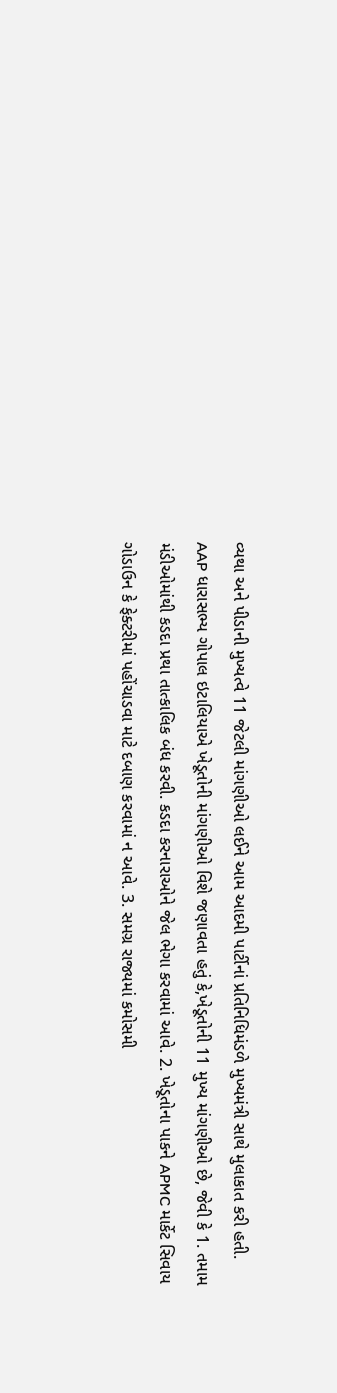વ્યથા અને પીડાની મુખ્યત્વે 11 જેટલી માંગણીઓ લઈને આમ આદમી પાર્ટીનાં પ્રતિનિધિમંડળે મુખ્યમંત્રી સાથે મુલાકાત કરી હતી.
AAP ધારાસભ્ય ગોપાલ ઇટાલિયાએ ખેડૂતોની માંગણીઓ વિશે જણાવતા હતું કે,ખેડૂતોની 11 મુખ્ય માંગણીઓ છે, જેવી કે 1. તમામ મંડીઓમાંથી કડદા પ્રથા તાત્કાલિક બંધ કરવી. કડદા કરનારાઓને જેલ ભેગા કરવામાં આવે. 2. ખેડૂતોના પાકને APMC માર્કેટ સિવાય ગોડાઉન કે ફેક્ટરીમાં પહોંચાડવા માટે દબાણ કરવામાં ન આવે. 3. સમગ્ર રાજ્યમાં કમોસમી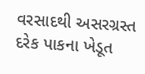વરસાદથી અસરગ્રસ્ત દરેક પાકના ખેડૂત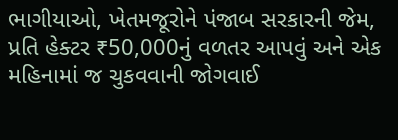ભાગીયાઓ, ખેતમજૂરોને પંજાબ સરકારની જેમ, પ્રતિ હેક્ટર ₹50,000નું વળતર આપવું અને એક મહિનામાં જ ચુકવવાની જોગવાઈ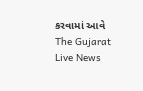કરવામાં આવે
The Gujarat Live News